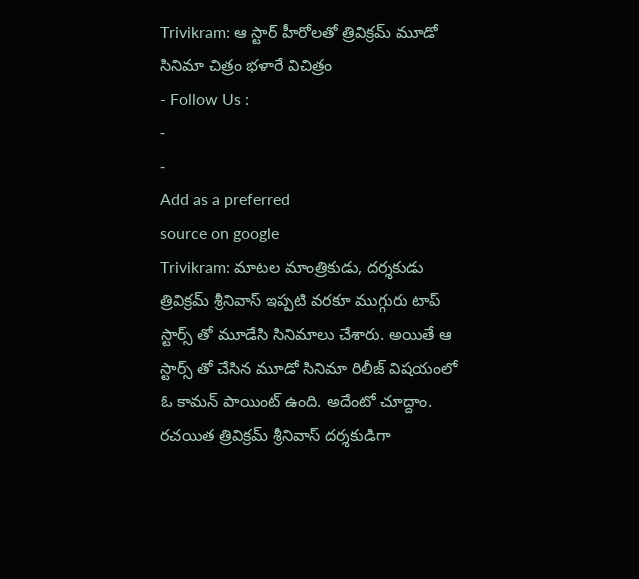Trivikram: ఆ స్టార్ హీరోలతో త్రివిక్రమ్ మూడో సినిమా చిత్రం భళారే విచిత్రం
- Follow Us :
-
-
Add as a preferred
source on google
Trivikram: మాటల మాంత్రికుడు, దర్శకుడు త్రివిక్రమ్ శ్రీనివాస్ ఇప్పటి వరకూ ముగ్గురు టాప్ స్టార్స్ తో మూడేసి సినిమాలు చేశారు. అయితే ఆ స్టార్స్ తో చేసిన మూడో సినిమా రిలీజ్ విషయంలో ఓ కామన్ పాయింట్ ఉంది. అదేంటో చూద్దాం. రచయిత త్రివిక్రమ్ శ్రీనివాస్ దర్శకుడిగా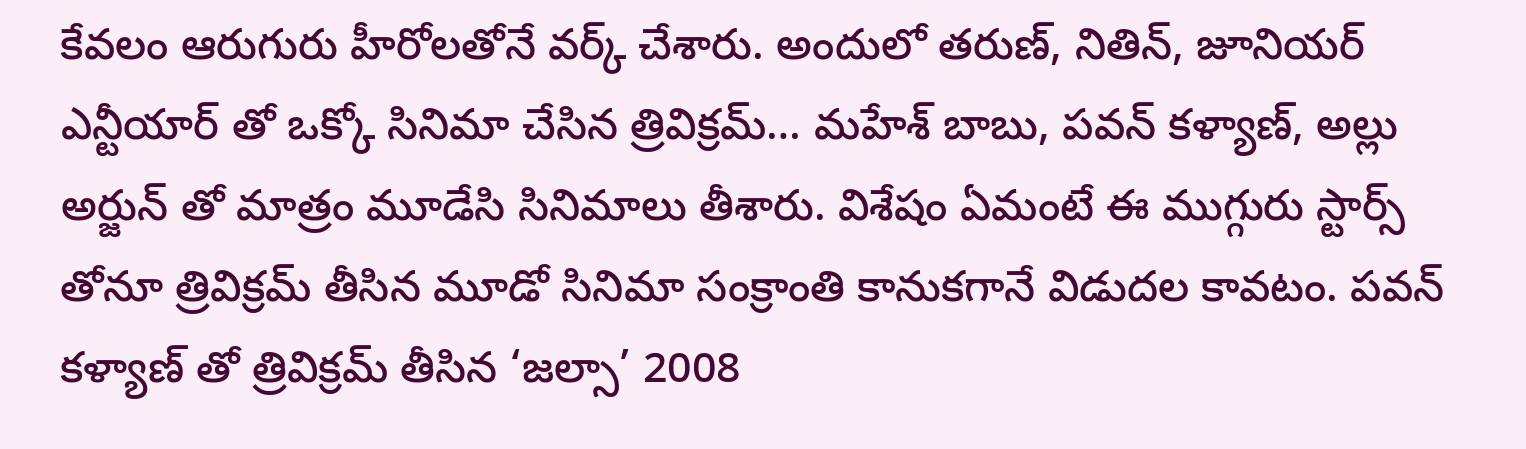కేవలం ఆరుగురు హీరోలతోనే వర్క్ చేశారు. అందులో తరుణ్, నితిన్, జూనియర్ ఎన్టీయార్ తో ఒక్కో సినిమా చేసిన త్రివిక్రమ్… మహేశ్ బాబు, పవన్ కళ్యాణ్, అల్లు అర్జున్ తో మాత్రం మూడేసి సినిమాలు తీశారు. విశేషం ఏమంటే ఈ ముగ్గురు స్టార్స్ తోనూ త్రివిక్రమ్ తీసిన మూడో సినిమా సంక్రాంతి కానుకగానే విడుదల కావటం. పవన్ కళ్యాణ్ తో త్రివిక్రమ్ తీసిన ‘జల్సా’ 2008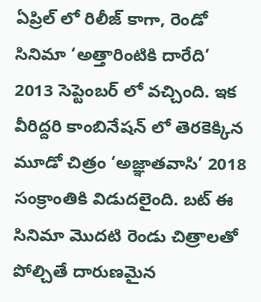ఏప్రిల్ లో రిలీజ్ కాగా, రెండో సినిమా ‘అత్తారింటికి దారేది’ 2013 సెప్టెంబర్ లో వచ్చింది. ఇక వీరిద్దరి కాంబినేషన్ లో తెరకెక్కిన మూడో చిత్రం ‘అజ్ఞాతవాసి’ 2018 సంక్రాంతికి విడుదలైంది. బట్ ఈ సినిమా మొదటి రెండు చిత్రాలతో పోల్చితే దారుణమైన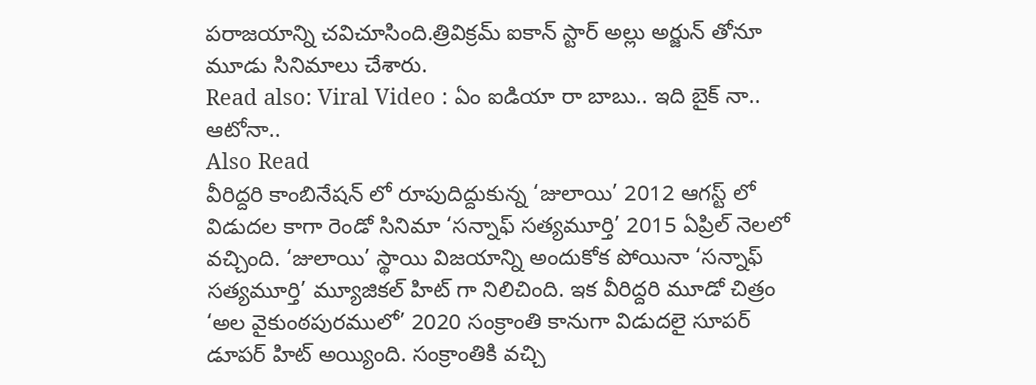పరాజయాన్ని చవిచూసింది.త్రివిక్రమ్ ఐకాన్ స్టార్ అల్లు అర్జున్ తోనూ మూడు సినిమాలు చేశారు.
Read also: Viral Video : ఏం ఐడియా రా బాబు.. ఇది బైక్ నా.. ఆటోనా..
Also Read
వీరిద్దరి కాంబినేషన్ లో రూపుదిద్దుకున్న ‘జులాయి’ 2012 ఆగస్ట్ లో విడుదల కాగా రెండో సినిమా ‘సన్నాఫ్ సత్యమూర్తి’ 2015 ఏప్రిల్ నెలలో వచ్చింది. ‘జులాయి’ స్థాయి విజయాన్ని అందుకోక పోయినా ‘సన్నాఫ్ సత్యమూర్తి’ మ్యూజికల్ హిట్ గా నిలిచింది. ఇక వీరిద్దరి మూడో చిత్రం ‘అల వైకుంఠపురములో’ 2020 సంక్రాంతి కానుగా విడుదలై సూపర్ డూపర్ హిట్ అయ్యింది. సంక్రాంతికి వచ్చి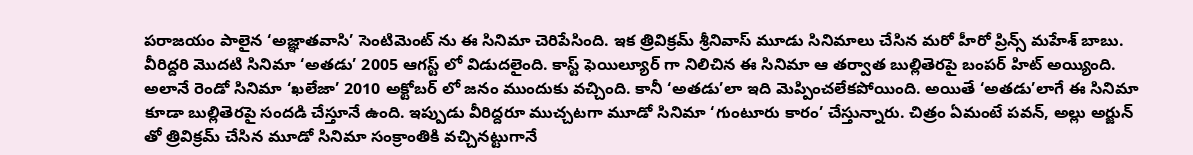పరాజయం పాలైన ‘అజ్ఞాతవాసి’ సెంటిమెంట్ ను ఈ సినిమా చెరిపేసింది. ఇక త్రివిక్రమ్ శ్రీనివాస్ మూడు సినిమాలు చేసిన మరో హీరో ప్రిన్స్ మహేశ్ బాబు. వీరిద్దరి మొదటి సినిమా ‘అతడు’ 2005 ఆగస్ట్ లో విడుదలైంది. కాస్ట్ ఫెయిల్యూర్ గా నిలిచిన ఈ సినిమా ఆ తర్వాత బుల్లితెరపై బంపర్ హిట్ అయ్యింది. అలానే రెండో సినిమా ‘ఖలేజా’ 2010 అక్టోబర్ లో జనం ముందుకు వచ్చింది. కానీ ‘అతడు’లా ఇది మెప్పించలేకపోయింది. అయితే ‘అతడు’లాగే ఈ సినిమా కూడా బుల్లితెరపై సందడి చేస్తూనే ఉంది. ఇప్పుడు వీరిద్దరూ ముచ్చటగా మూడో సినిమా ‘గుంటూరు కారం’ చేస్తున్నారు. చిత్రం ఏమంటే పవన్, అల్లు అర్జున్ తో త్రివిక్రమ్ చేసిన మూడో సినిమా సంక్రాంతికి వచ్చినట్టుగానే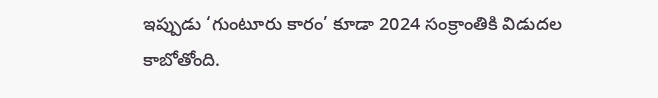ఇప్పుడు ‘గుంటూరు కారం’ కూడా 2024 సంక్రాంతికి విడుదల కాబోతోంది.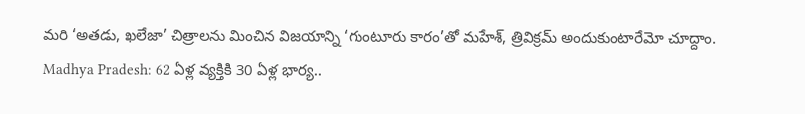మరి ‘అతడు, ఖలేజా’ చిత్రాలను మించిన విజయాన్ని ‘గుంటూరు కారం’తో మహేశ్, త్రివిక్రమ్ అందుకుంటారేమో చూద్దాం.
Madhya Pradesh: 62 ఏళ్ల వ్యక్తికి 30 ఏళ్ల భార్య..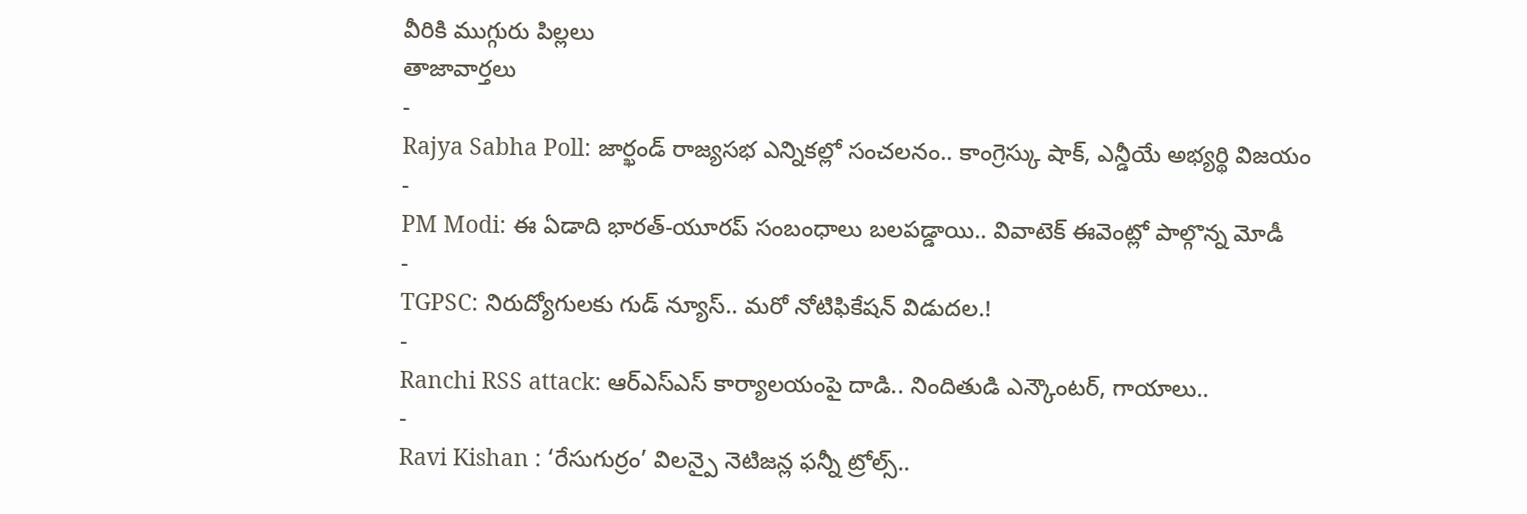వీరికి ముగ్గురు పిల్లలు
తాజావార్తలు
-
Rajya Sabha Poll: జార్ఖండ్ రాజ్యసభ ఎన్నికల్లో సంచలనం.. కాంగ్రెస్కు షాక్, ఎన్డీయే అభ్యర్థి విజయం
-
PM Modi: ఈ ఏడాది భారత్-యూరప్ సంబంధాలు బలపడ్డాయి.. వివాటెక్ ఈవెంట్లో పాల్గొన్న మోడీ
-
TGPSC: నిరుద్యోగులకు గుడ్ న్యూస్.. మరో నోటిఫికేషన్ విడుదల.!
-
Ranchi RSS attack: ఆర్ఎస్ఎస్ కార్యాలయంపై దాడి.. నిందితుడి ఎన్కౌంటర్, గాయాలు..
-
Ravi Kishan : ‘రేసుగుర్రం’ విలన్పై నెటిజన్ల ఫన్నీ ట్రోల్స్..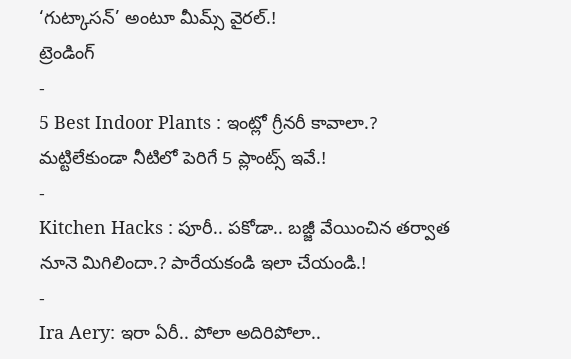‘గుట్కాసన్’ అంటూ మీమ్స్ వైరల్.!
ట్రెండింగ్
-
5 Best Indoor Plants : ఇంట్లో గ్రీనరీ కావాలా.? మట్టిలేకుండా నీటిలో పెరిగే 5 ప్లాంట్స్ ఇవే.!
-
Kitchen Hacks : పూరీ.. పకోడా.. బజ్జీ వేయించిన తర్వాత నూనె మిగిలిందా.? పారేయకండి ఇలా చేయండి.!
-
Ira Aery: ఇరా ఏరీ.. పోలా అదిరిపోలా..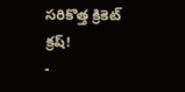సరికొత్త క్రికెట్ క్రష్!
-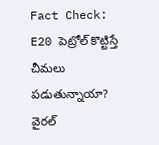Fact Check: E20 పెట్రోల్ కొట్టిస్తే చీమలు పడుతున్నాయా? వైరల్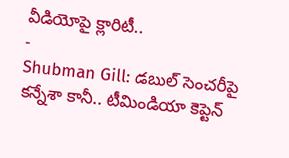వీడియోపై క్లారిటీ..
-
Shubman Gill: డబుల్ సెంచరీపై కన్నేశా కానీ.. టీమిండియా కెప్టెన్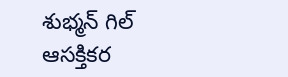శుభ్మన్ గిల్ ఆసక్తికర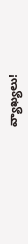వ్యాఖ్యలు!